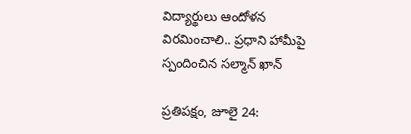విద్యార్థులు ఆందోళన విరమించాలి.. ప్రధాని హామీపై స్పందించిన సల్మాన్ ఖాన్

ప్రతిపక్షం, జూలై 24: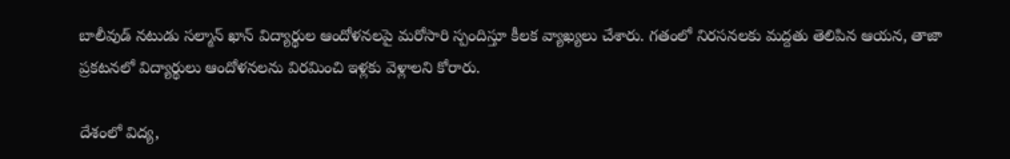బాలీవుడ్ నటుడు సల్మాన్ ఖాన్ విద్యార్థుల ఆందోళనలపై మరోసారి స్పందిస్తూ కీలక వ్యాఖ్యలు చేశారు. గతంలో నిరసనలకు మద్దతు తెలిపిన ఆయన, తాజా ప్రకటనలో విద్యార్థులు ఆందోళనలను విరమించి ఇళ్లకు వెళ్లాలని కోరారు.

దేశంలో విద్య,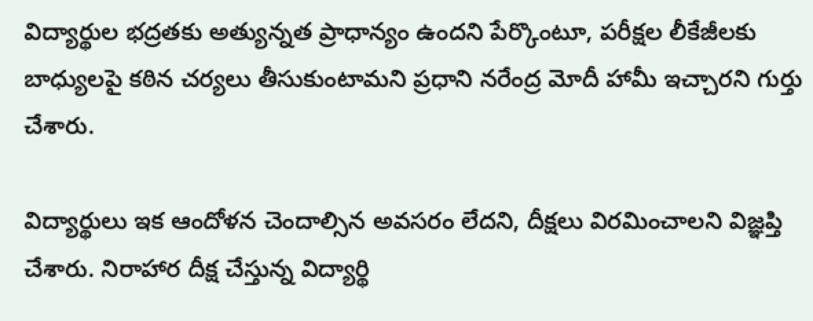విద్యార్థుల భద్రతకు అత్యున్నత ప్రాధాన్యం ఉందని పేర్కొంటూ, పరీక్షల లీకేజీలకు బాధ్యులపై కఠిన చర్యలు తీసుకుంటామని ప్రధాని నరేంద్ర మోదీ హామీ ఇచ్చారని గుర్తు చేశారు.

విద్యార్థులు ఇక ఆందోళన చెందాల్సిన అవసరం లేదని, దీక్షలు విరమించాలని విజ్ఞప్తి చేశారు. నిరాహార దీక్ష చేస్తున్న విద్యార్థి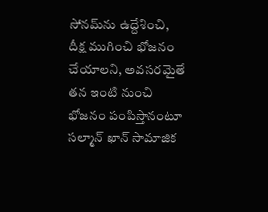సోనమ్‌ను ఉద్దేశించి, దీక్ష ముగించి భోజనం చేయాలని, అవసరమైతే తన ఇంటి నుంచి భోజనం పంపిస్తానంటూ సల్మాన్ ఖాన్ సామాజిక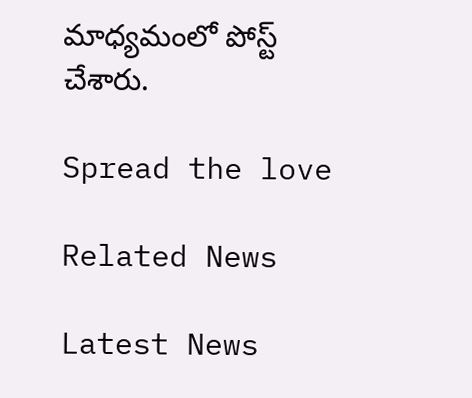మాధ్యమంలో పోస్ట్ చేశారు.

Spread the love

Related News

Latest News